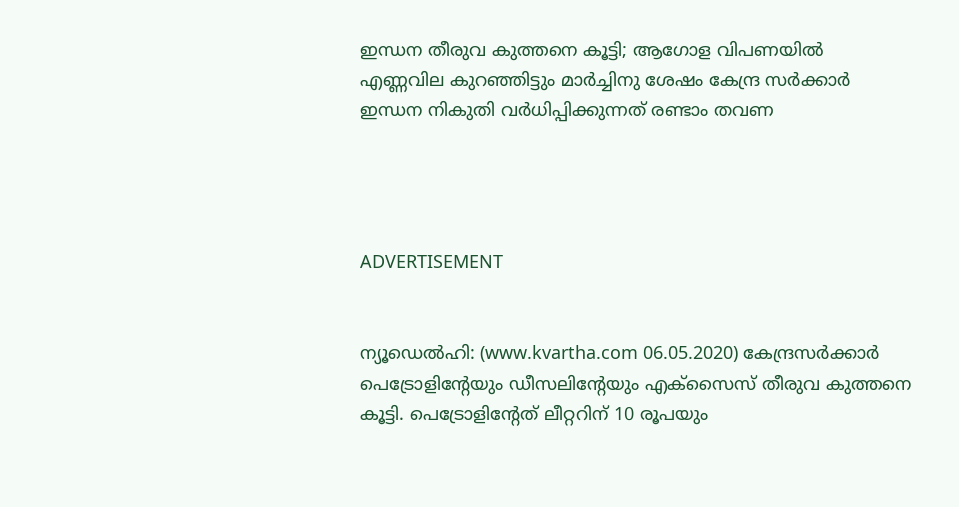ഇന്ധന തീരുവ കുത്തനെ കൂട്ടി; ആഗോള വിപണയില്‍ എണ്ണവില കുറഞ്ഞിട്ടും മാര്‍ച്ചിനു ശേഷം കേന്ദ്ര സര്‍ക്കാര്‍ ഇന്ധന നികുതി വര്‍ധിപ്പിക്കുന്നത് രണ്ടാം തവണ




ADVERTISEMENT


ന്യൂഡെല്‍ഹി: (www.kvartha.com 06.05.2020) കേന്ദ്രസര്‍ക്കാര്‍ പെട്രോളിന്റേയും ഡീസലിന്റേയും എക്സൈസ് തീരുവ കുത്തനെ കൂട്ടി. പെട്രോളിന്റേത് ലീറ്ററിന് 10 രൂപയും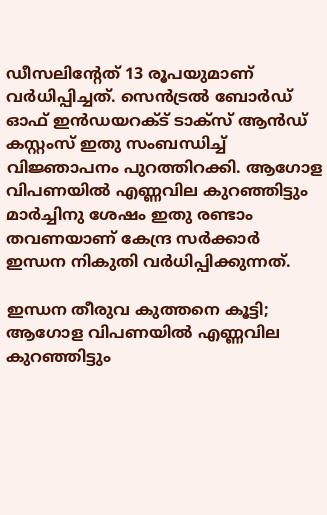ഡീസലിന്റേത് 13 രൂപയുമാണ് വര്‍ധിപ്പിച്ചത്. സെന്‍ട്രല്‍ ബോര്‍ഡ് ഓഫ് ഇന്‍ഡയറക്ട് ടാക്സ് ആന്‍ഡ് കസ്റ്റംസ് ഇതു സംബന്ധിച്ച് വിജ്ഞാപനം പുറത്തിറക്കി. ആഗോള വിപണയില്‍ എണ്ണവില കുറഞ്ഞിട്ടും മാര്‍ച്ചിനു ശേഷം ഇതു രണ്ടാം തവണയാണ് കേന്ദ്ര സര്‍ക്കാര്‍ ഇന്ധന നികുതി വര്‍ധിപ്പിക്കുന്നത്.

ഇന്ധന തീരുവ കുത്തനെ കൂട്ടി; ആഗോള വിപണയില്‍ എണ്ണവില കുറഞ്ഞിട്ടും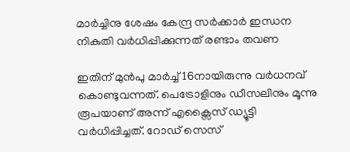മാര്‍ച്ചിനു ശേഷം കേന്ദ്ര സര്‍ക്കാര്‍ ഇന്ധന നികുതി വര്‍ധിപ്പിക്കുന്നത് രണ്ടാം തവണ

ഇതിന് മുന്‍പു മാര്‍ച്ച് 16നായിരുന്നു വര്‍ധനവ് കൊണ്ടുവന്നത്. പെട്രോളിനും ഡീസലിനും മൂന്നു രൂപയാണ് അന്ന് എക്സൈസ് ഡ്യൂട്ടി വര്‍ധിപ്പിച്ചത്. റോഡ് സെസ്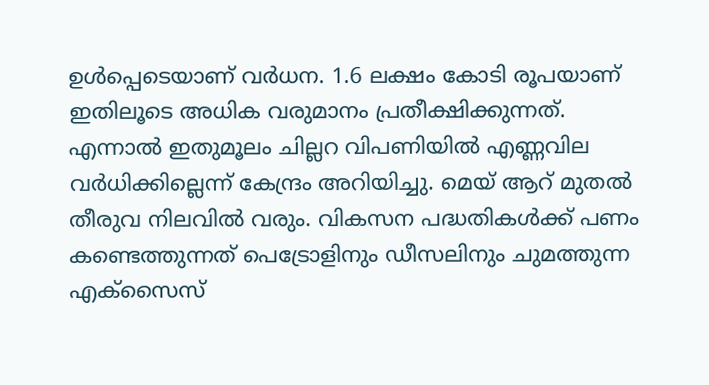ഉള്‍പ്പെടെയാണ് വര്‍ധന. 1.6 ലക്ഷം കോടി രൂപയാണ് ഇതിലൂടെ അധിക വരുമാനം പ്രതീക്ഷിക്കുന്നത്. എന്നാല്‍ ഇതുമൂലം ചില്ലറ വിപണിയില്‍ എണ്ണവില വര്‍ധിക്കില്ലെന്ന് കേന്ദ്രം അറിയിച്ചു. മെയ് ആറ് മുതല്‍ തീരുവ നിലവില്‍ വരും. വികസന പദ്ധതികള്‍ക്ക് പണം കണ്ടെത്തുന്നത് പെട്രോളിനും ഡീസലിനും ചുമത്തുന്ന എക്‌സൈസ്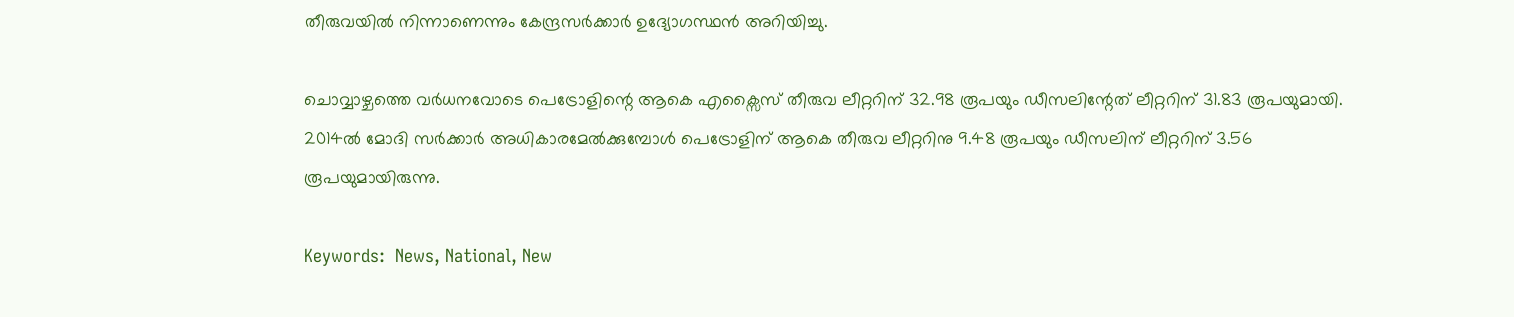തീരുവയില്‍ നിന്നാണെന്നും കേന്ദ്രസര്‍ക്കാര്‍ ഉദ്യോഗസ്ഥന്‍ അറിയിച്ചു.

ചൊവ്വാഴ്ചത്തെ വര്‍ധനവോടെ പെട്രോളിന്റെ ആകെ എക്സൈസ് തീരുവ ലീറ്ററിന് 32.98 രൂപയും ഡീസലിന്റേത് ലീറ്ററിന് 31.83 രൂപയുമായി. 2014ല്‍ മോദി സര്‍ക്കാര്‍ അധികാരമേല്‍ക്കുമ്പോള്‍ പെട്രോളിന് ആകെ തീരുവ ലീറ്ററിനു 9.48 രൂപയും ഡീസലിന് ലീറ്ററിന് 3.56 രൂപയുമായിരുന്നു.

Keywords:  News, National, New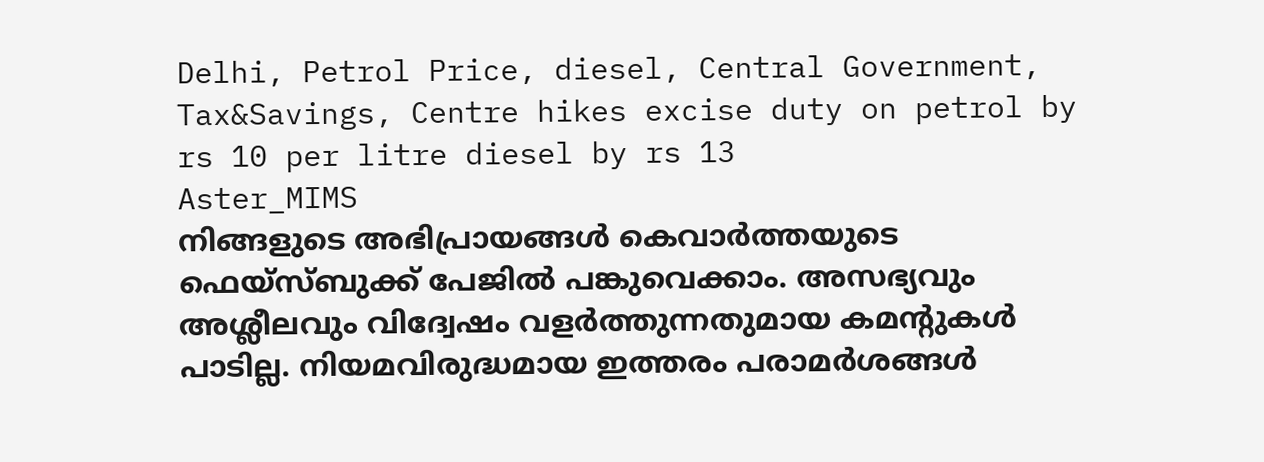Delhi, Petrol Price, diesel, Central Government, Tax&Savings, Centre hikes excise duty on petrol by rs 10 per litre diesel by rs 13
Aster_MIMS
നിങ്ങളുടെ അഭിപ്രായങ്ങൾ കെവാർത്തയുടെ ഫെയ്‌സ്‌ബുക്ക് പേജിൽ പങ്കുവെക്കാം. അസഭ്യവും അശ്ലീലവും വിദ്വേഷം വളർത്തുന്നതുമായ കമന്റുകൾ പാടില്ല. നിയമവിരുദ്ധമായ ഇത്തരം പരാമർശങ്ങൾ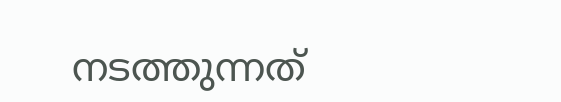നടത്തുന്നത്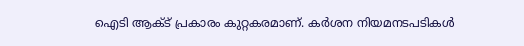ഐടി ആക്ട് പ്രകാരം കുറ്റകരമാണ്. കർശന നിയമനടപടികൾ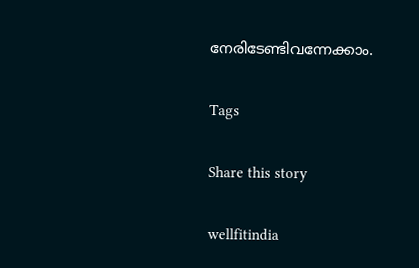നേരിടേണ്ടിവന്നേക്കാം.

Tags

Share this story

wellfitindia